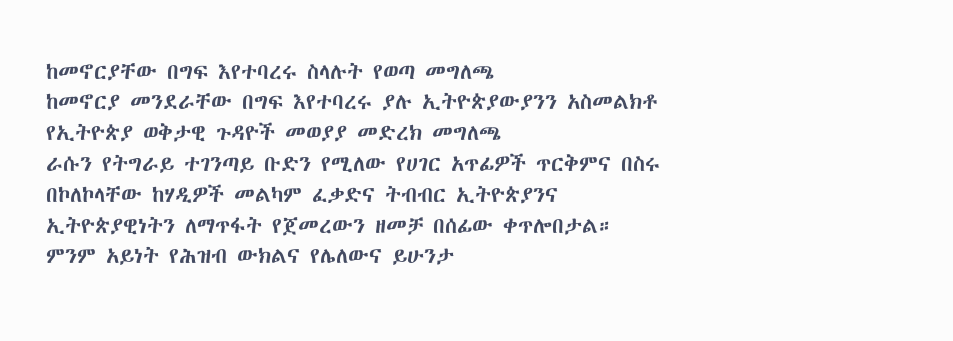ከመኖርያቸው በግፍ እየተባረሩ ስላሉት የወጣ መግለጫ
ከመኖርያ መንደራቸው በግፍ እየተባረሩ ያሉ ኢትዮጵያውያንን አስመልክቶ የኢትዮጵያ ወቅታዊ ጉዳዮች መወያያ መድረክ መግለጫ
ራሱን የትግራይ ተገንጣይ ቡድን የሚለው የሀገር አጥፊዎች ጥርቅምና በስሩ በኮለኮላቸው ከሃዲዎች መልካም ፈቃድና ትብብር ኢትዮጵያንና ኢትዮጵያዊነትን ለማጥፋት የጀመረውን ዘመቻ በሰፊው ቀጥሎበታል። ምንም አይነት የሕዝብ ውክልና የሌለውና ይሁንታ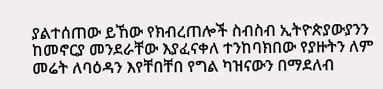ያልተሰጠው ይኸው የክብረጠሎች ስብስብ ኢትዮጵያውያንን ከመኖርያ መንደራቸው እያፈናቀለ ተንከባክበው የያዙትን ለም መሬት ለባዕዳን እየቸበቸበ የግል ካዝናውን በማደለብ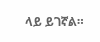ላይ ይገኛል።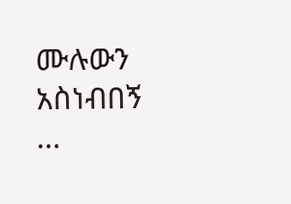ሙሉውን አስነብበኝ ...